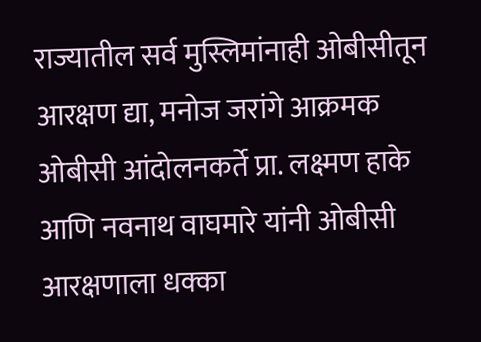राज्यातील सर्व मुस्लिमांनाही ओबीसीतून आरक्षण द्या, मनोज जरांगे आक्रमक
ओबीसी आंदोलनकर्ते प्रा. लक्ष्मण हाके आणि नवनाथ वाघमारे यांनी ओबीसी आरक्षणाला धक्का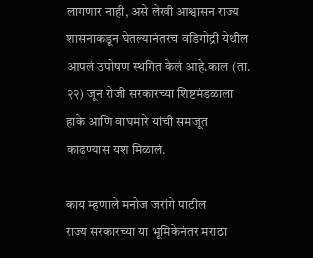लागणार नाही, असे लेखी आश्वासन राज्य शासनाकडून घेतल्यानंतरच वडिगोद्री येथील आपलं उपोषण स्थगित केलं आहे.काल (ता. २२) जून रोजी सरकारच्या शिष्टमंडळाला हाके आणि वाघमारे यांची समजूत काढण्यास यश मिळालं.

काय म्हणाले मनोज जरांगे पाटील
राज्य सरकारच्या या भूमिकेनंतर मराठा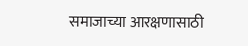समाजाच्या आरक्षणासाठी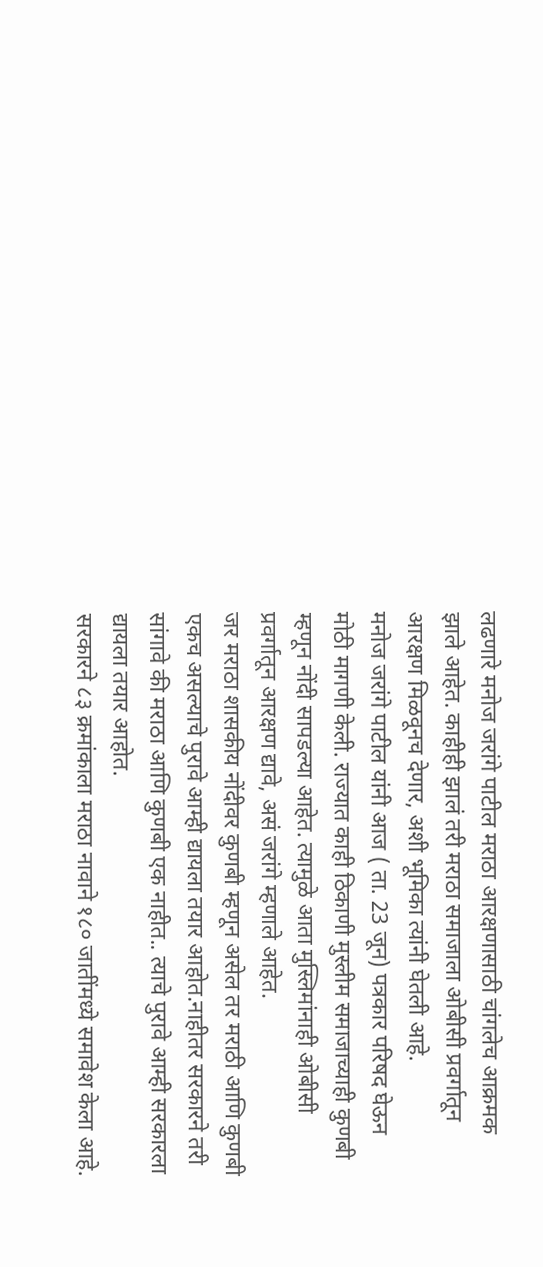लढणारे मनोज जरांगे पाटील मराठा आरक्षणासाठी चांगलेच आक्रमक झाले आहेत. काहीही झालं तरी मराठा समाजाला ओबीसी प्रवर्गातून आरक्षण मिळवूनच देणार, अशी भूमिका त्यांनी घेतली आहे.
मनोज जरांगे पाटील यांनी आज ( ता. 23 जून) पत्रकार परिषद घेऊन मोठी मागणी केली. राज्यात काही ठिकाणी मुस्लीम समाजाच्याही कुणबी म्हणून नोंदी सापडल्या आहेत. त्यामुळे आता मुस्लिमांनाही ओबीसी प्रवर्गातून आरक्षण द्यावे, असं जरांगे म्हणाले आहेत.
जर मराठा शासकीय नोंदीवर कुणबी म्हणून असेल तर मराठी आणि कुणबी एकच असल्याचे पुरावे आम्ही द्यायला तयार आहोत.नाहीतर सरकारने तरी सांगावे की मराठा आणि कुणबी एक नाहीत.. त्याचे पुरावे आम्ही सरकारला द्यायला तयार आहोत.
सरकारने ८३ क्रमांकाला मराठा नावाने १८० जातींमध्ये समावेश केला आहे.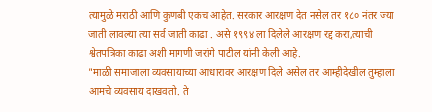त्यामुळे मराठी आणि कुणबी एकच आहेत. सरकार आरक्षण देत नसेल तर १८० नंतर ज्या जाती लावल्या त्या सर्व जाती काढा . असे १९९४ ला दिलेले आरक्षण रद्द करा,त्याची श्वेतपत्रिका काढा अशी मागणी जरांगे पाटील यांनी केली आहे.
"माळी समाजाला व्यवसायाच्या आधारावर आरक्षण दिले असेल तर आम्हीदेखील तुम्हाला आमचे व्यवसाय दाखवतो. ते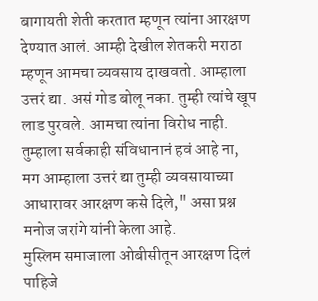बागायती शेती करतात म्हणून त्यांना आरक्षण देण्यात आलं. आम्ही देखील शेतकरी मराठा म्हणून आमचा व्यवसाय दाखवतो. आम्हाला उत्तरं द्या. असं गोड बोलू नका. तुम्ही त्यांचे खूप लाड पुरवले. आमचा त्यांना विरोध नाही. तुम्हाला सर्वकाही संविधानानं हवं आहे ना, मग आम्हाला उत्तरं द्या तुम्ही व्यवसायाच्या आधारावर आरक्षण कसे दिले," असा प्रश्न मनोज जरांगे यांनी केला आहे.
मुस्लिम समाजाला ओबीसीतून आरक्षण दिलं पाहिजे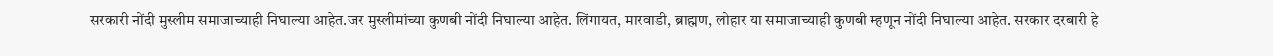सरकारी नोंदी मुस्लीम समाजाच्याही निघाल्या आहेत.जर मुस्लीमांच्या कुणबी नोंदी निघाल्या आहेत. लिंगायत, मारवाडी, ब्राह्मण, लोहार या समाजाच्याही कुणबी म्हणून नोंदी निघाल्या आहेत. सरकार दरबारी हे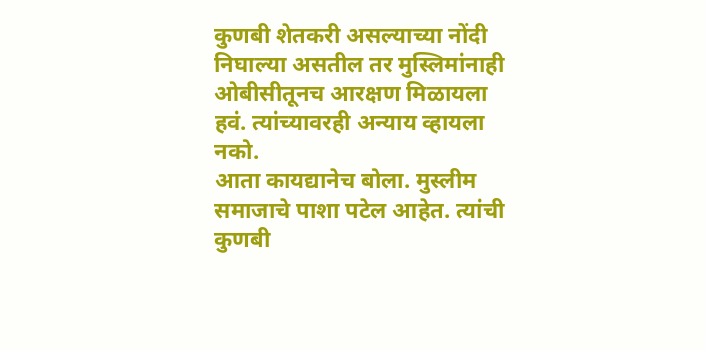कुणबी शेतकरी असल्याच्या नोंदी निघाल्या असतील तर मुस्लिमांनाही ओबीसीतूनच आरक्षण मिळायला हवं. त्यांच्यावरही अन्याय व्हायला नको.
आता कायद्यानेच बोला. मुस्लीम समाजाचे पाशा पटेल आहेत. त्यांची कुणबी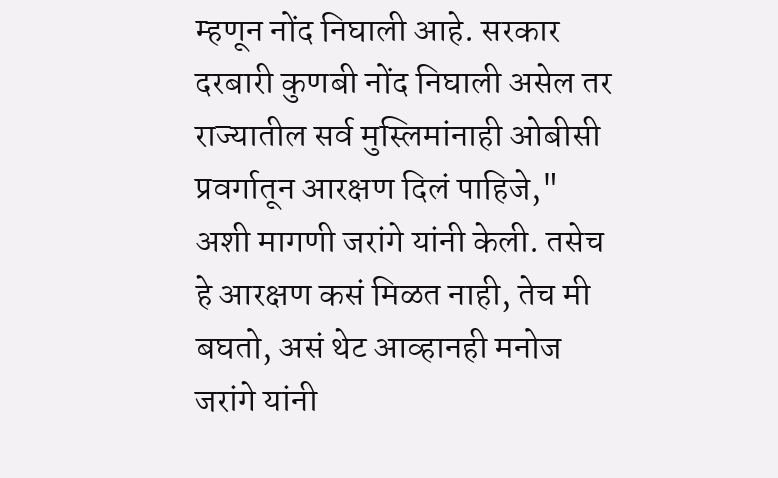म्हणून नोंद निघाली आहे. सरकार दरबारी कुणबी नोंद निघाली असेल तर राज्यातील सर्व मुस्लिमांनाही ओबीसी प्रवर्गातून आरक्षण दिलं पाहिजे," अशी मागणी जरांगे यांनी केली. तसेच हे आरक्षण कसं मिळत नाही, तेच मी बघतो, असं थेट आव्हानही मनोज जरांगे यांनी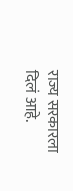राज्य सरकारला दिलं आहे.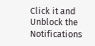Click it and Unblock the Notifications